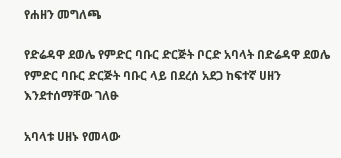የሐዘን መግለጫ

የድሬዳዋ ደወሌ የምድር ባቡር ድርጅት ቦርድ አባላት በድሬዳዋ ደወሌ የምድር ባቡር ድርጅት ባቡር ላይ በደረሰ አደጋ ከፍተኛ ሀዘን እንደተሰማቸው ገለፁ

አባላቱ ሀዘኑ የመላው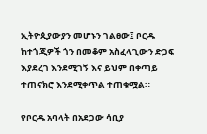ኢትዮጲያውያን መሆኑን ገልፀው፤ ቦርዱ ከተጎጂዎች ጎን በመቆም አስፈላጊውን ድጋፍ እያደረገ እንደሚገኝ እና ይህም በቀጣይ ተጠናክሮ እንደሚቀጥል ተጠቁሟል።

የቦርዱ አባላት በአደጋው ሳቢያ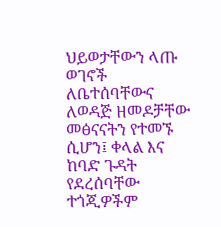ህይወታቸውን ላጡ ወገኖች ለቤተሰባቸውና ለወዳጅ ዘመዶቻቸው መፅናናትን የተመኙ ሲሆን፤ ቀላል እና ከባድ ጉዳት የደረሰባቸው ተጎጂዎችም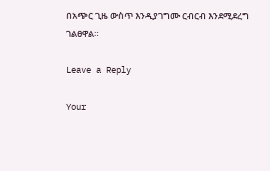በአጭር ጊዜ ውስጥ እንዲያገግሙ ርብርብ እንደሚደረግ ገልፀዋል።

Leave a Reply

Your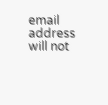email address will not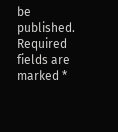be published. Required fields are marked *